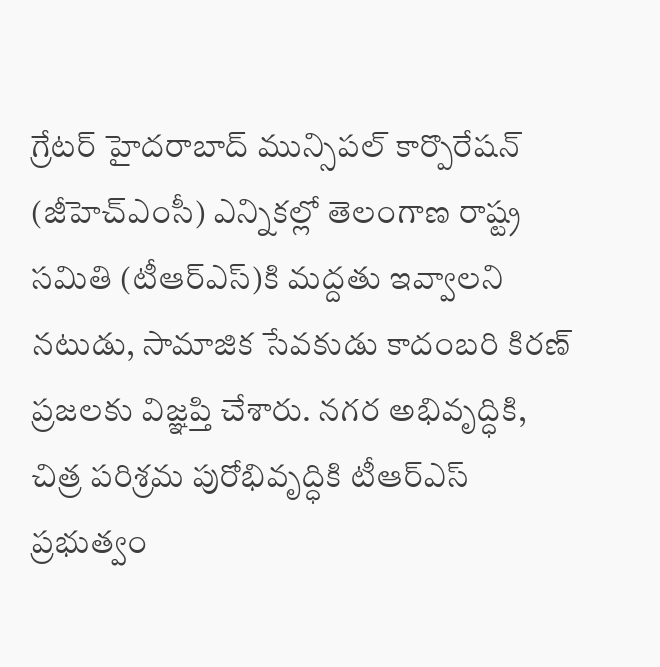గ్రేటర్ హైదరాబాద్ మున్సిపల్ కార్పొరేషన్ (జీహెచ్ఎంసీ) ఎన్నికల్లో తెలంగాణ రాష్ట్ర సమితి (టీఆర్ఎస్)కి మద్దతు ఇవ్వాలని నటుడు, సామాజిక సేవకుడు కాదంబరి కిరణ్ ప్రజలకు విజ్ఞప్తి చేశారు. నగర అభివృద్ధికి, చిత్ర పరిశ్రమ పురోభివృద్ధికి టీఆర్ఎస్ ప్రభుత్వం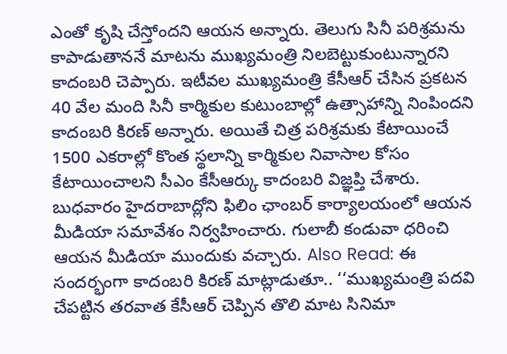ఎంతో కృషి చేస్తోందని ఆయన అన్నారు. తెలుగు సినీ పరిశ్రమను కాపాడుతాననే మాటను ముఖ్యమంత్రి నిలబెట్టుకుంటున్నారని కాదంబరి చెప్పారు. ఇటీవల ముఖ్యమంత్రి కేసీఆర్ చేసిన ప్రకటన 40 వేల మంది సినీ కార్మికుల కుటుంబాల్లో ఉత్సాహాన్ని నింపిందని కాదంబరి కిరణ్ అన్నారు. అయితే చిత్ర పరిశ్రమకు కేటాయించే 1500 ఎకరాల్లో కొంత స్థలాన్ని కార్మికుల నివాసాల కోసం కేటాయించాలని సీఎం కేసీఆర్కు కాదంబరి విజ్ఞప్తి చేశారు. బుధవారం హైదరాబాద్లోని ఫిలిం ఛాంబర్ కార్యాలయంలో ఆయన మీడియా సమావేశం నిర్వహించారు. గులాబీ కండువా ధరించి ఆయన మీడియా ముందుకు వచ్చారు. Also Read: ఈ సందర్భంగా కాదంబరి కిరణ్ మాట్లాడుతూ.. ‘‘ముఖ్యమంత్రి పదవి చేపట్టిన తరవాత కేసీఆర్ చెప్పిన తొలి మాట సినిమా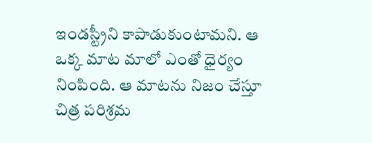ఇండస్ట్రీని కాపాడుకుంటామని. ఆ ఒక్క మాట మాలో ఎంతో ధైర్యం నింపింది. ఆ మాటను నిజం చేస్తూ చిత్ర పరిశ్రమ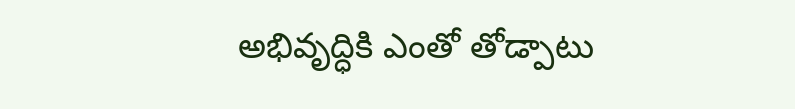అభివృద్ధికి ఎంతో తోడ్పాటు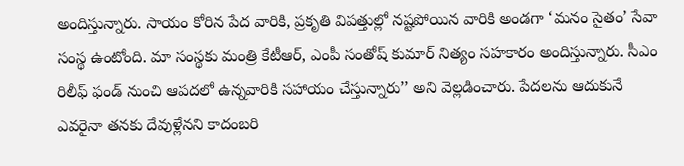అందిస్తున్నారు. సాయం కోరిన పేద వారికి, ప్రకృతి విపత్తుల్లో నష్టపోయిన వారికి అండగా ‘మనం సైతం’ సేవా సంస్థ ఉంటోంది. మా సంస్థకు మంత్రి కేటీఆర్, ఎంపీ సంతోష్ కుమార్ నిత్యం సహకారం అందిస్తున్నారు. సీఎం రిలీఫ్ ఫండ్ నుంచి ఆపదలో ఉన్నవారికి సహాయం చేస్తున్నారు’’ అని వెల్లడించారు. పేదలను ఆదుకునే ఎవరైనా తనకు దేవుళ్లేనని కాదంబరి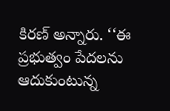కిరణ్ అన్నారు. ‘‘ఈ ప్రభుత్వం పేదలను ఆదుకుంటున్న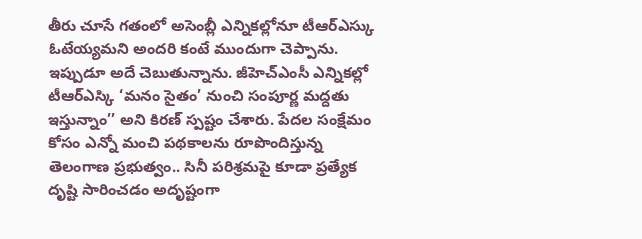తీరు చూసే గతంలో అసెంబ్లీ ఎన్నికల్లోనూ టీఆర్ఎస్కు ఓటేయ్యమని అందరి కంటే ముందుగా చెప్పాను. ఇప్పుడూ అదే చెబుతున్నాను. జీహెచ్ఎంసీ ఎన్నికల్లో టీఆర్ఎస్కి ‘మనం సైతం’ నుంచి సంపూర్ణ మద్దతు ఇస్తున్నాం’’ అని కిరణ్ స్పష్టం చేశారు. పేదల సంక్షేమం కోసం ఎన్నో మంచి పథకాలను రూపొందిస్తున్న తెలంగాణ ప్రభుత్వం.. సినీ పరిశ్రమపై కూడా ప్రత్యేక దృష్టి సారించడం అదృష్టంగా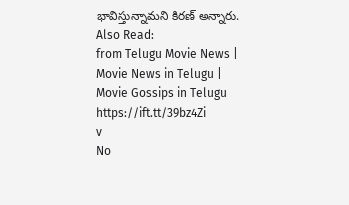భావిస్తున్నామని కిరణ్ అన్నారు. Also Read:
from Telugu Movie News | Movie News in Telugu | Movie Gossips in Telugu https://ift.tt/39bz4Zi
v
No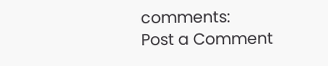comments:
Post a Comment